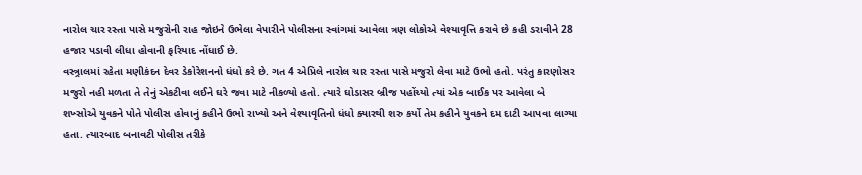નારોલ ચાર રસ્તા પાસે મજુરોની રાહ જોઇને ઉભેલા વેપારીને પોલીસના સ્વાંગમાં આવેલા ત્રણ લોકોએ વેશ્યાવૃત્તિ કરાવે છે કહી ડરાવીને 28 હજાર પડાવી લીધા હોવાની ફરિયાદ નોંધાઈ છે.
વસ્ત્ર્રાલમાં રહેતા મણીકંદન દેવર ડેકોરેશનનો ધંધો કરે છે. ગત 4 એપ્રિલે નારોલ ચાર રસ્તા પાસે મજુરો લેવા માટે ઉભો હતો. પરંતુ કારણોસર મજુરો નહી મળતા તે તેનું એકટીવા લઈને ઘરે જવા માટે નીકળ્યો હતો. ત્યારે ઘોડાસર બ્રીજ પહોંચ્યો ત્યાં એક બાઈક પર આવેલા બે શખ્સોએ યુવકને પોતે પોલીસ હોવાનું કહીને ઉભો રાખ્યો અને વેશ્યાવૃતિનો ધંધો ક્યારથી શરુ કર્યો તેમ કહીને યુવકને દમ દાટી આપવા લાગ્યા હતા. ત્યારબાદ બનાવટી પોલીસ તરીકે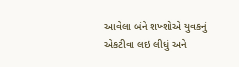આવેલા બંને શખ્શોએ યુવકનું એકટીવા લઇ લીધું અને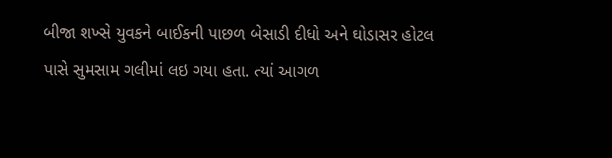બીજા શખ્સે યુવકને બાઈકની પાછળ બેસાડી દીધો અને ઘોડાસર હોટલ પાસે સુમસામ ગલીમાં લઇ ગયા હતા. ત્યાં આગળ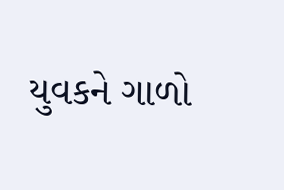યુવકને ગાળો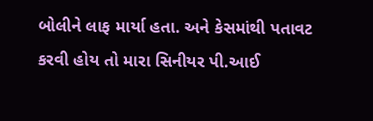બોલીને લાફ માર્યા હતા. અને કેસમાંથી પતાવટ કરવી હોય તો મારા સિનીયર પી.આઈ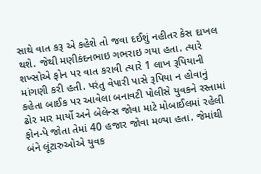સાથે વાત કરૂ એ કહેશે તો જવા દઈશું નહીતર કેસ દાખલ થશે. જેથી મણીકંદનભાઇ ગભરાઇ ગયા હતા. ત્યારે શખ્સોએ ફોન પર વાત કરાવી ત્યારે 1 લાખ રૂપિયાની માંગણી કરી હતી. પરંતુ વેપારી પાસે રૂપિયા ન હોવાનું કહેતા બાઈક પર આવેલા બનાવટી પોલીસે યુવકને રસ્તામાં ઢોર માર માર્યો અને બેલેન્સ જોવા માટે મોબાઈલમાં રહેલી ફોન-પે જોતા તેમાં 40 હજાર જોવા મળ્યા હતા. જેમાંથી બંને લૂંટારુઓએ યુવક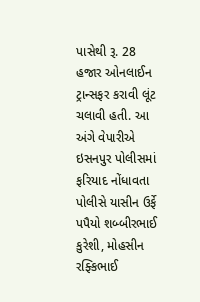પાસેથી રૂ. 28 હજાર ઓનલાઈન ટ્રાન્સફર કરાવી લૂંટ ચલાવી હતી. આ અંગે વેપારીએ ઇસનપુર પોલીસમાં ફરિયાદ નોંધાવતા પોલીસે યાસીન ઉર્ફે પપૈયો શબ્બીરભાઈ કુરેશી, મોહસીન રફ્કિભાઈ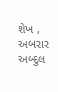શેખ , અબરાર અબ્દુલ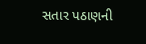સતાર પઠાણની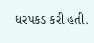ધરપકડ કરી હતી.